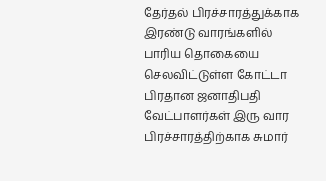தேர்தல் பிரச்சாரத்துக்காக இரண்டு வாரங்களில் பாரிய தொகையை செலவிட்டுள்ள கோட்டா
பிரதான ஜனாதிபதி வேட்பாளர்கள் இரு வார பிரச்சாரத்திற்காக சுமார்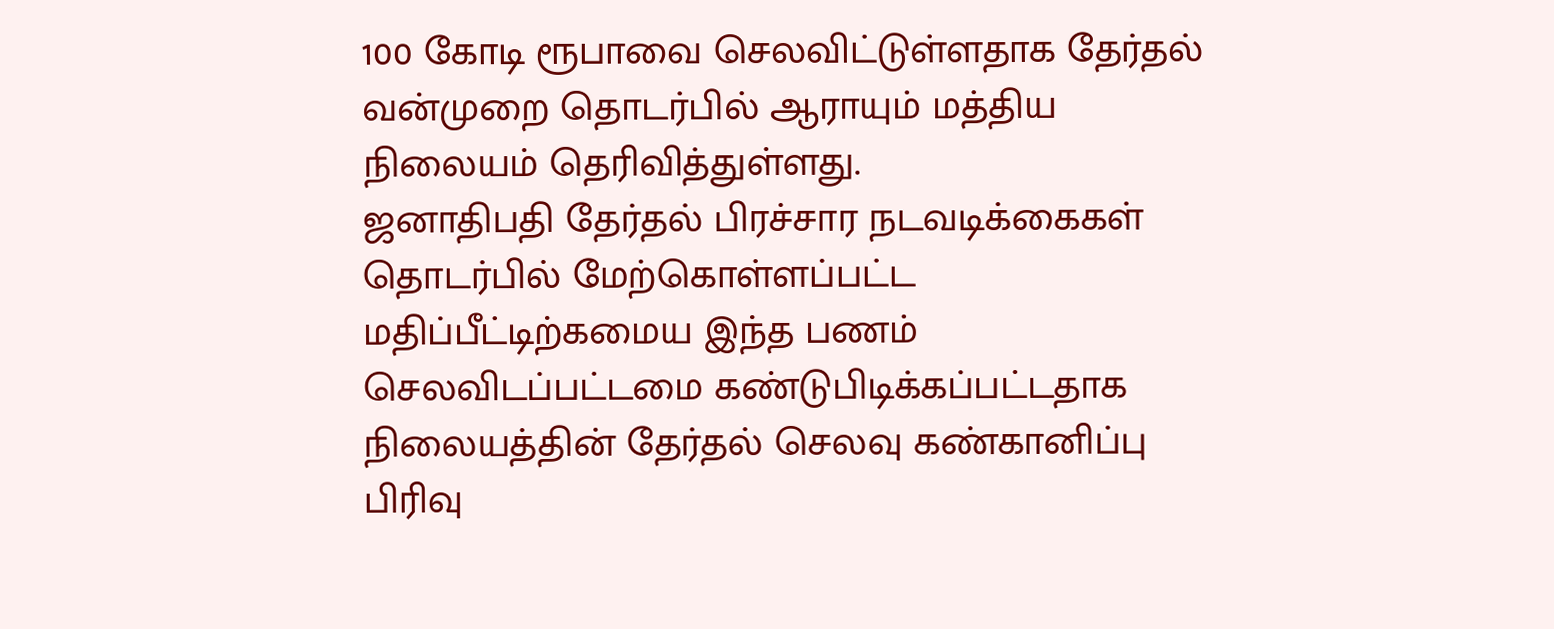100 கோடி ரூபாவை செலவிட்டுள்ளதாக தேர்தல் வன்முறை தொடர்பில் ஆராயும் மத்திய நிலையம் தெரிவித்துள்ளது.
ஜனாதிபதி தேர்தல் பிரச்சார நடவடிக்கைகள் தொடர்பில் மேற்கொள்ளப்பட்ட மதிப்பீட்டிற்கமைய இந்த பணம் செலவிடப்பட்டமை கண்டுபிடிக்கப்பட்டதாக நிலையத்தின் தேர்தல் செலவு கண்கானிப்பு பிரிவு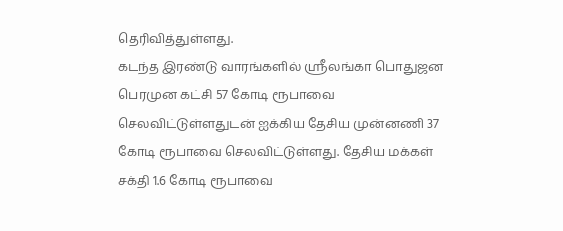தெரிவித்துள்ளது.
கடந்த இரண்டு வாரங்களில் ஸ்ரீலங்கா பொதுஜன பெரமுன கட்சி 57 கோடி ரூபாவை செலவிட்டுள்ளதுடன் ஐக்கிய தேசிய முன்னணி 37 கோடி ரூபாவை செலவிட்டுள்ளது. தேசிய மக்கள் சக்தி 1.6 கோடி ரூபாவை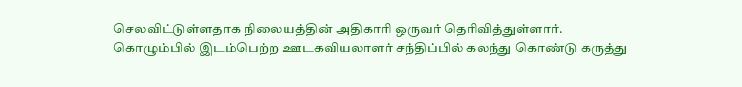செலவிட்டுள்ளதாக நிலையத்தின் அதிகாரி ஒருவர் தெரிவித்துள்ளார்.
கொழும்பில் இடம்பெற்ற ஊடகவியலாளர் சந்திப்பில் கலந்து கொண்டு கருத்து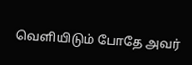வெளியிடும் போதே அவர்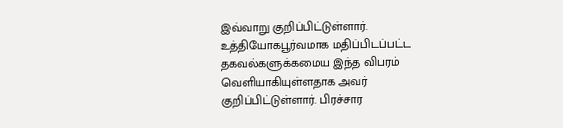இவ்வாறு குறிப்பிட்டுள்ளார்.
உத்தியோகபூர்வமாக மதிப்பிடப்பட்ட தகவல்களுக்கமைய இந்த விபரம் வெளியாகியுள்ளதாக அவர் குறிப்பிட்டுள்ளார். பிரச்சார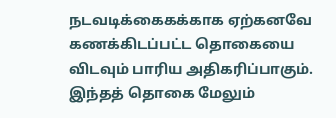நடவடிக்கைகக்காக ஏற்கனவே கணக்கிடப்பட்ட தொகையை விடவும் பாரிய அதிகரிப்பாகும். இந்தத் தொகை மேலும்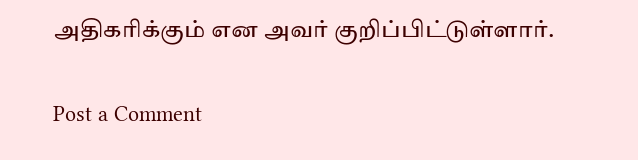அதிகரிக்கும் என அவர் குறிப்பிட்டுள்ளார்.

Post a Comment